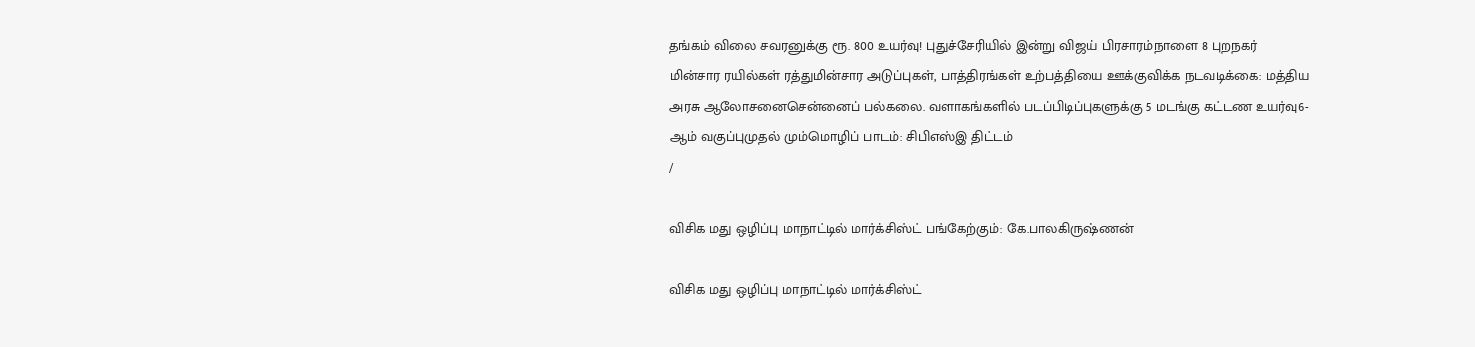தங்கம் விலை சவரனுக்கு ரூ. 800 உயர்வு! புதுச்சேரியில் இன்று விஜய் பிரசாரம்நாளை 8 புறநகர் மின்சார ரயில்கள் ரத்துமின்சார அடுப்புகள், பாத்திரங்கள் உற்பத்தியை ஊக்குவிக்க நடவடிக்கை: மத்திய அரசு ஆலோசனைசென்னைப் பல்கலை. வளாகங்களில் படப்பிடிப்புகளுக்கு 5 மடங்கு கட்டண உயர்வு6-ஆம் வகுப்புமுதல் மும்மொழிப் பாடம்: சிபிஎஸ்இ திட்டம்
/

விசிக மது ஒழிப்பு மாநாட்டில் மார்க்சிஸ்ட் பங்கேற்கும்: கே.பாலகிருஷ்ணன்

விசிக மது ஒழிப்பு மாநாட்டில் மார்க்சிஸ்ட்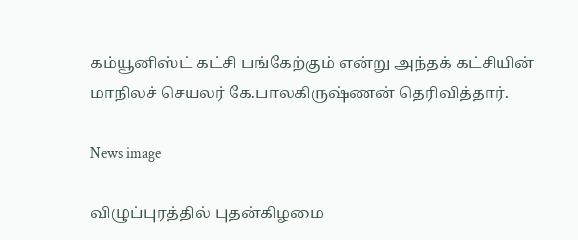கம்யூனிஸ்ட் கட்சி பங்கேற்கும் என்று அந்தக் கட்சியின் மாநிலச் செயலர் கே.பாலகிருஷ்ணன் தெரிவித்தார்.

News image

விழுப்புரத்தில் புதன்கிழமை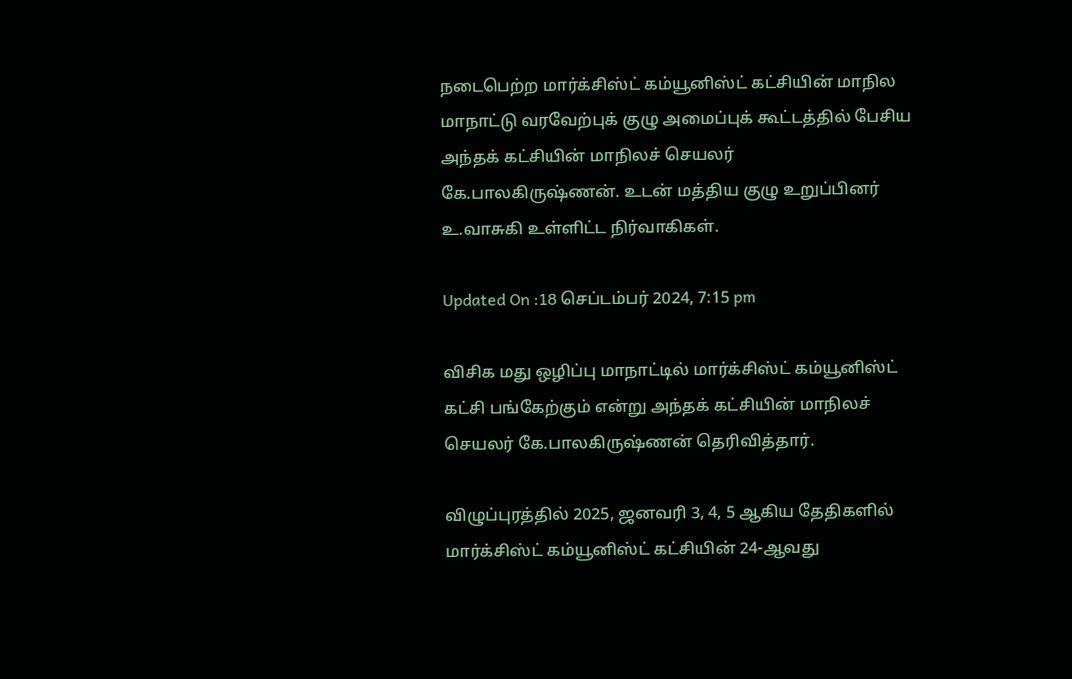நடைபெற்ற மார்க்சிஸ்ட் கம்யூனிஸ்ட் கட்சியின் மாநில மாநாட்டு வரவேற்புக் குழு அமைப்புக் கூட்டத்தில் பேசிய அந்தக் கட்சியின் மாநிலச் செயலர் கே.பாலகிருஷ்ணன். உடன் மத்திய குழு உறுப்பினர் உ.வாசுகி உள்ளிட்ட நிர்வாகிகள்.

Updated On :18 செப்டம்பர் 2024, 7:15 pm

விசிக மது ஒழிப்பு மாநாட்டில் மார்க்சிஸ்ட் கம்யூனிஸ்ட் கட்சி பங்கேற்கும் என்று அந்தக் கட்சியின் மாநிலச் செயலர் கே.பாலகிருஷ்ணன் தெரிவித்தார்.

விழுப்புரத்தில் 2025, ஜனவரி 3, 4, 5 ஆகிய தேதிகளில் மார்க்சிஸ்ட் கம்யூனிஸ்ட் கட்சியின் 24-ஆவது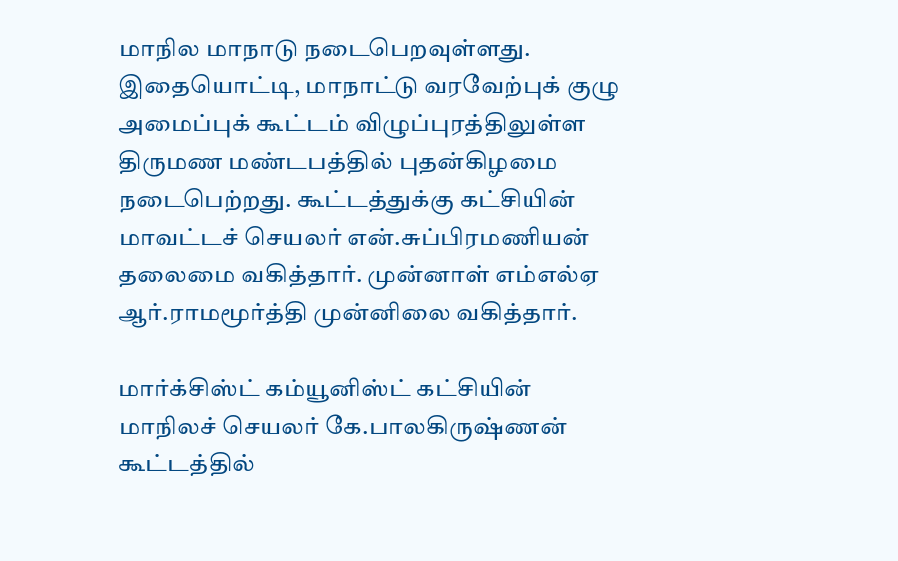மாநில மாநாடு நடைபெறவுள்ளது. இதையொட்டி, மாநாட்டு வரவேற்புக் குழு அமைப்புக் கூட்டம் விழுப்புரத்திலுள்ள திருமண மண்டபத்தில் புதன்கிழமை நடைபெற்றது. கூட்டத்துக்கு கட்சியின் மாவட்டச் செயலர் என்.சுப்பிரமணியன் தலைமை வகித்தார். முன்னாள் எம்எல்ஏ ஆர்.ராமமூர்த்தி முன்னிலை வகித்தார்.

மார்க்சிஸ்ட் கம்யூனிஸ்ட் கட்சியின் மாநிலச் செயலர் கே.பாலகிருஷ்ணன் கூட்டத்தில்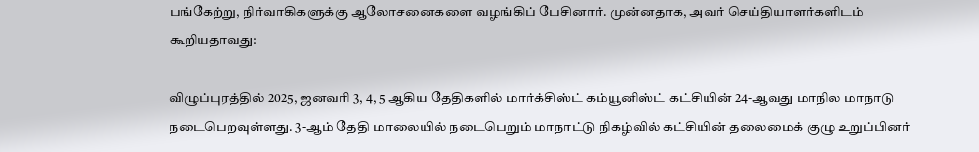பங்கேற்று, நிர்வாகிகளுக்கு ஆலோசனைகளை வழங்கிப் பேசினார். முன்னதாக, அவர் செய்தியாளர்களிடம் கூறியதாவது:

விழுப்புரத்தில் 2025, ஜனவரி 3, 4, 5 ஆகிய தேதிகளில் மார்க்சிஸ்ட் கம்யூனிஸ்ட் கட்சியின் 24-ஆவது மாநில மாநாடு நடைபெறவுள்ளது. 3-ஆம் தேதி மாலையில் நடைபெறும் மாநாட்டு நிகழ்வில் கட்சியின் தலைமைக் குழு உறுப்பினர்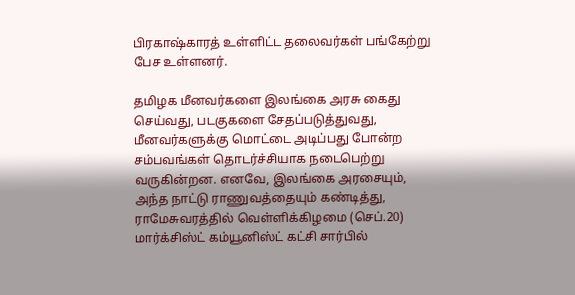பிரகாஷ்காரத் உள்ளிட்ட தலைவர்கள் பங்கேற்று பேச உள்ளனர்.

தமிழக மீனவர்களை இலங்கை அரசு கைது செய்வது, படகுகளை சேதப்படுத்துவது, மீனவர்களுக்கு மொட்டை அடிப்பது போன்ற சம்பவங்கள் தொடர்ச்சியாக நடைபெற்று வருகின்றன. எனவே, இலங்கை அரசையும், அந்த நாட்டு ராணுவத்தையும் கண்டித்து, ராமேசுவரத்தில் வெள்ளிக்கிழமை (செப்.20) மார்க்சிஸ்ட் கம்யூனிஸ்ட் கட்சி சார்பில்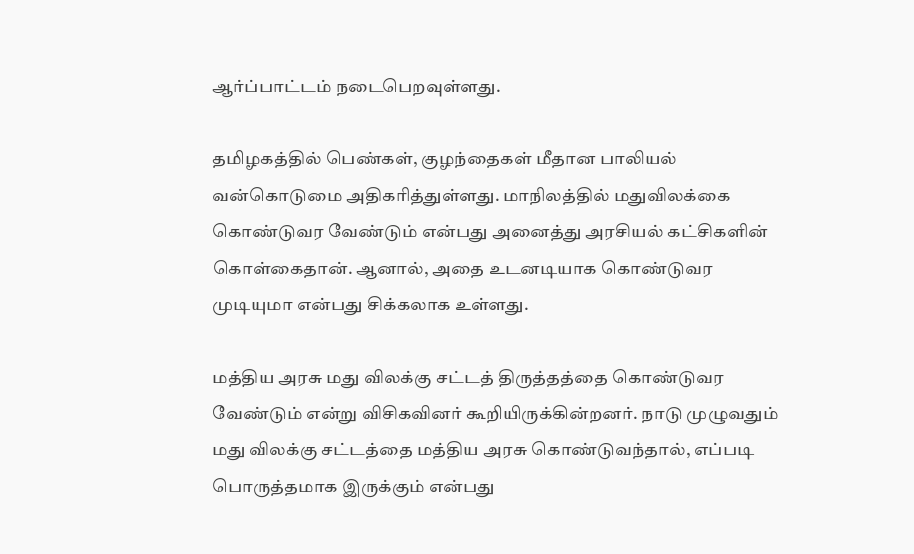ஆர்ப்பாட்டம் நடைபெறவுள்ளது.

தமிழகத்தில் பெண்கள், குழந்தைகள் மீதான பாலியல் வன்கொடுமை அதிகரித்துள்ளது. மாநிலத்தில் மதுவிலக்கை கொண்டுவர வேண்டும் என்பது அனைத்து அரசியல் கட்சிகளின் கொள்கைதான். ஆனால், அதை உடனடியாக கொண்டுவர முடியுமா என்பது சிக்கலாக உள்ளது.

மத்திய அரசு மது விலக்கு சட்டத் திருத்தத்தை கொண்டுவர வேண்டும் என்று விசிகவினர் கூறியிருக்கின்றனர். நாடு முழுவதும் மது விலக்கு சட்டத்தை மத்திய அரசு கொண்டுவந்தால், எப்படி பொருத்தமாக இருக்கும் என்பது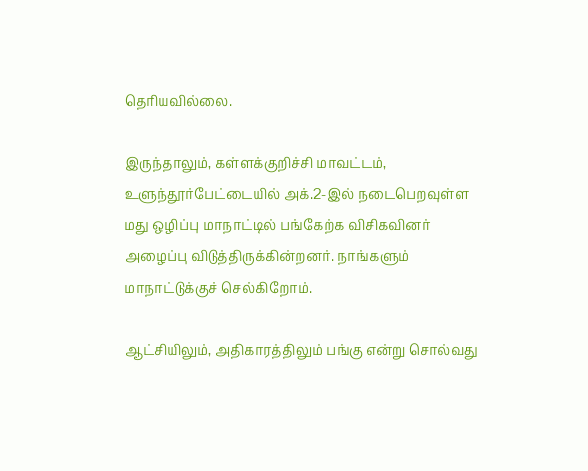தெரியவில்லை.

இருந்தாலும், கள்ளக்குறிச்சி மாவட்டம், உளுந்தூர்பேட்டையில் அக்.2-இல் நடைபெறவுள்ள மது ஒழிப்பு மாநாட்டில் பங்கேற்க விசிகவினர் அழைப்பு விடுத்திருக்கின்றனர். நாங்களும் மாநாட்டுக்குச் செல்கிறோம்.

ஆட்சியிலும், அதிகாரத்திலும் பங்கு என்று சொல்வது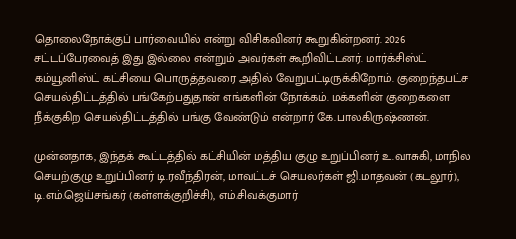தொலைநோக்குப் பார்வையில் என்று விசிகவினர் கூறுகின்றனர். 2026 சட்டப்பேரவைத் இது இல்லை என்றும் அவர்கள் கூறிவிட்டனர். மார்க்சிஸ்ட் கம்யூனிஸ்ட் கட்சியை பொருத்தவரை அதில் வேறுபட்டிருக்கிறோம். குறைந்தபட்ச செயல்திட்டத்தில் பங்கேற்பதுதான் எங்களின் நோக்கம். மக்களின் குறைகளை நீக்குகிற செயல்திட்டத்தில் பங்கு வேண்டும் என்றார் கே.பாலகிருஷ்ணன்.

முன்னதாக, இந்தக் கூட்டத்தில் கட்சியின் மத்திய குழு உறுப்பினர் உ.வாசுகி, மாநில செயற்குழு உறுப்பினர் டி.ரவீந்திரன், மாவட்டச் செயலர்கள் ஜி.மாதவன் (கடலூர்), டி.எம்.ஜெய்சங்கர் (கள்ளக்குறிச்சி), எம்.சிவக்குமார்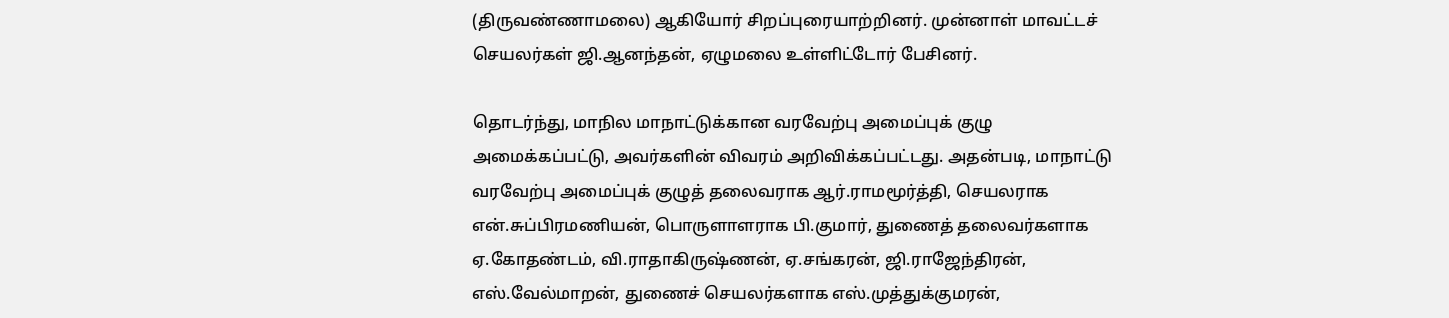(திருவண்ணாமலை) ஆகியோர் சிறப்புரையாற்றினர். முன்னாள் மாவட்டச் செயலர்கள் ஜி.ஆனந்தன், ஏழுமலை உள்ளிட்டோர் பேசினர்.

தொடர்ந்து, மாநில மாநாட்டுக்கான வரவேற்பு அமைப்புக் குழு அமைக்கப்பட்டு, அவர்களின் விவரம் அறிவிக்கப்பட்டது. அதன்படி, மாநாட்டு வரவேற்பு அமைப்புக் குழுத் தலைவராக ஆர்.ராமமூர்த்தி, செயலராக என்.சுப்பிரமணியன், பொருளாளராக பி.குமார், துணைத் தலைவர்களாக ஏ.கோதண்டம், வி.ராதாகிருஷ்ணன், ஏ.சங்கரன், ஜி.ராஜேந்திரன், எஸ்.வேல்மாறன், துணைச் செயலர்களாக எஸ்.முத்துக்குமரன்,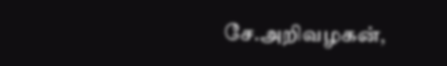சே.அறிவழகன்,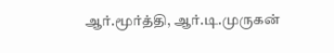ஆர்.மூர்த்தி, ஆர்.டி.முருகன்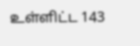உள்ளிட்ட 143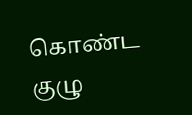கொண்ட குழு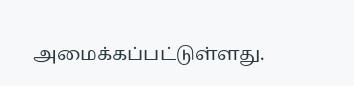அமைக்கப்பட்டுள்ளது.